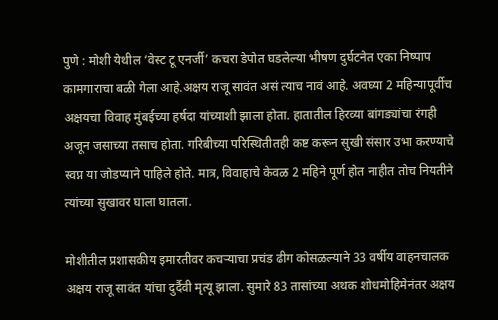पुणे : मोशी येथील ‘वेस्ट टू एनर्जी’ कचरा डेपोत घडलेल्या भीषण दुर्घटनेत एका निष्पाप कामगाराचा बळी गेला आहे.अक्षय राजू सावंत असं त्याच नावं आहे. अवघ्या 2 महिन्यापूर्वीच अक्षयचा विवाह मुंबईच्या हर्षदा यांच्याशी झाला होता. हातातील हिरव्या बांगड्यांचा रंगही अजून जसाच्या तसाच होता. गरिबीच्या परिस्थितीतही कष्ट करून सुखी संसार उभा करण्याचे स्वप्न या जोडप्याने पाहिले होते. मात्र, विवाहाचे केवळ 2 महिने पूर्ण होत नाहीत तोच नियतीने त्यांच्या सुखावर घाला घातला.

मोशीतील प्रशासकीय इमारतीवर कचऱ्याचा प्रचंड ढीग कोसळल्याने 33 वर्षीय वाहनचालक अक्षय राजू सावंत यांचा दुर्दैवी मृत्यू झाला. सुमारे 83 तासांच्या अथक शोधमोहिमेनंतर अक्षय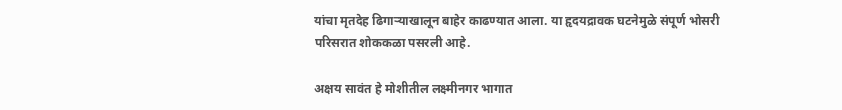यांचा मृतदेह ढिगाऱ्याखालून बाहेर काढण्यात आला. या हृदयद्रावक घटनेमुळे संपूर्ण भोसरी परिसरात शोककळा पसरली आहे.

अक्षय सावंत हे मोशीतील लक्ष्मीनगर भागात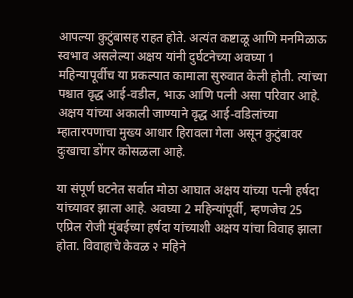आपल्या कुटुंबासह राहत होते. अत्यंत कष्टाळू आणि मनमिळाऊ स्वभाव असलेल्या अक्षय यांनी दुर्घटनेच्या अवघ्या 1 महिन्यापूर्वीच या प्रकल्पात कामाला सुरुवात केली होती. त्यांच्या पश्चात वृद्ध आई-वडील, भाऊ आणि पत्नी असा परिवार आहे. अक्षय यांच्या अकाली जाण्याने वृद्ध आई-वडिलांच्या म्हातारपणाचा मुख्य आधार हिरावला गेला असून कुटुंबावर दुःखाचा डोंगर कोसळला आहे.

या संपूर्ण घटनेत सर्वात मोठा आघात अक्षय यांच्या पत्नी हर्षदा यांच्यावर झाला आहे. अवघ्या 2 महिन्यांपूर्वी, म्हणजेच 25 एप्रिल रोजी मुंबईच्या हर्षदा यांच्याशी अक्षय यांचा विवाह झाला होता. विवाहाचे केवळ २ महिने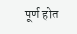पूर्ण होत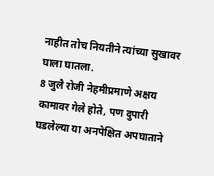नाहीत तोच नियतीने त्यांच्या सुखावर घाला घातला.
8 जुलै रोजी नेहमीप्रमाणे अक्षय कामावर गेले होते, पण दुपारी घडलेल्या या अनपेक्षित अपघाताने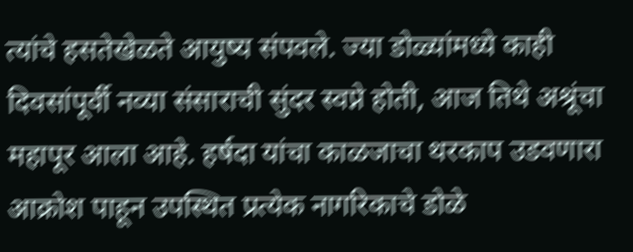त्यांचे हसतेखेळते आयुष्य संपवले. ज्या डोळ्यांमध्ये काही दिवसांपूर्वी नव्या संसाराची सुंदर स्वप्ने होती, आज तिथे अश्रूंचा महापूर आला आहे. हर्षदा यांचा काळजाचा थरकाप उडवणारा आक्रोश पाहून उपस्थित प्रत्येक नागरिकाचे डोळे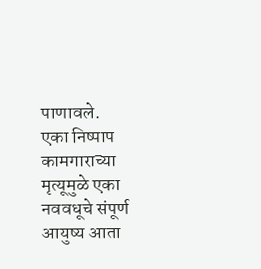पाणावले.
एका निष्पाप कामगाराच्या मृत्यूमुळे एका नववधूचे संपूर्ण आयुष्य आता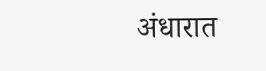अंधारात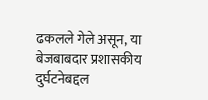ढकलले गेले असून, या बेजबाबदार प्रशासकीय दुर्घटनेबद्दल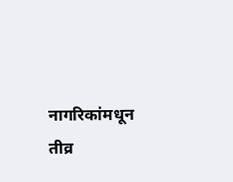नागरिकांमधून तीव्र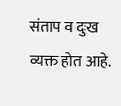संताप व दुःख व्यक्त होत आहे.